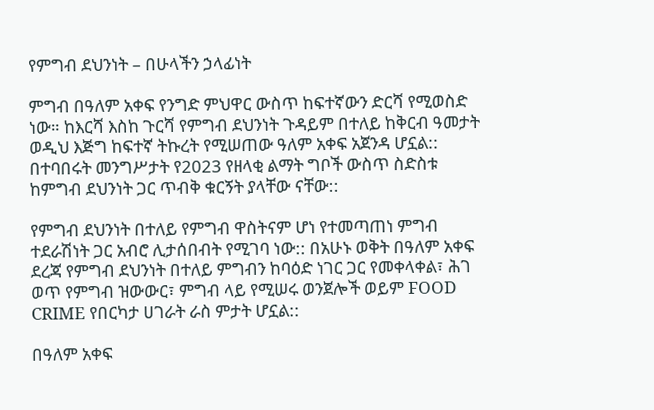የምግብ ደህንነት – በሁላችን ኃላፊነት

ምግብ በዓለም አቀፍ የንግድ ምህዋር ውስጥ ከፍተኛውን ድርሻ የሚወስድ ነው። ከእርሻ እስከ ጉርሻ የምግብ ደህንነት ጉዳይም በተለይ ከቅርብ ዓመታት ወዲህ እጅግ ከፍተኛ ትኩረት የሚሠጠው ዓለም አቀፍ አጀንዳ ሆኗል:: በተባበሩት መንግሥታት የ2023 የዘላቂ ልማት ግቦች ውስጥ ስድስቱ ከምግብ ደህንነት ጋር ጥብቅ ቁርኝት ያላቸው ናቸው::

የምግብ ደህንነት በተለይ የምግብ ዋስትናም ሆነ የተመጣጠነ ምግብ ተደራሽነት ጋር አብሮ ሊታሰበብት የሚገባ ነው:: በአሁኑ ወቅት በዓለም አቀፍ ደረጃ የምግብ ደህንነት በተለይ ምግብን ከባዕድ ነገር ጋር የመቀላቀል፣ ሕገ ወጥ የምግብ ዝውውር፣ ምግብ ላይ የሚሠሩ ወንጀሎች ወይም FOOD CRIME የበርካታ ሀገራት ራስ ምታት ሆኗል::

በዓለም አቀፍ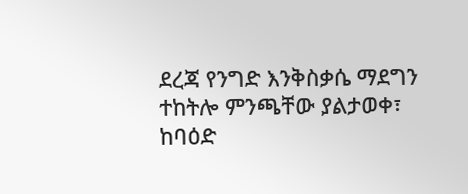ደረጃ የንግድ እንቅስቃሴ ማደግን ተከትሎ ምንጫቸው ያልታወቀ፣ ከባዕድ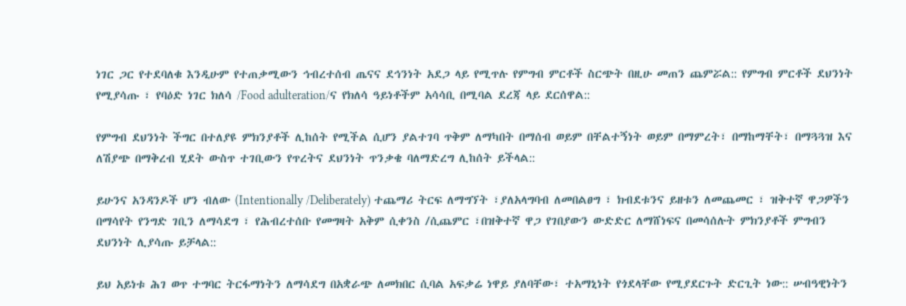ነገር ጋር የተደባለቁ እንዲሁም የተጠቃሚውን ኅብረተሰብ ጤናና ደኅንነት አደጋ ላይ የሚጥሉ የምግብ ምርቶች ስርጭት በዚሁ መጠን ጨምሯል:: የምግብ ምርቶች ደህንነት የሚያሳጡ ፣ የባዕድ ነገር ክለሳ /Food adulteration/ና የክለሳ ዓይነቶችም አሳሳቢ በሚባል ደረጃ ላይ ደርሰዋል::

የምግብ ደህንነት ችግር በተለያዩ ምክንያቶች ሊከሰት የሚችል ሲሆን ያልተገባ ጥቅም ለማካበት በማሰብ ወይም በቸልተኝነት ወይም በማምረት፣ በማከማቸት፣ በማጓጓዝ እና ለሽያጭ በማቅረብ ሂደት ውስጥ ተገቢውን የጥረትና ደህንነት ጥንቃቄ ባለማድረግ ሊከሰት ይችላል::

ይሁንና አንዳንዶች ሆን ብለው (Intentionally /Deliberately) ተጨማሪ ትርፍ ለማግኘት ፣ያለአላግባብ ለመበልፀግ ፣ ክብደቱንና ይዘቱን ለመጨመር ፣ ዝቅተኛ ዋጋዎችን በማሳየት የንግድ ገቢን ለማሳደግ ፣ የሕብረተሰቡ የመግዛት አቅም ሲቀንስ /ሲጨምር ፣በዝቅተኛ ዋጋ የገበያውን ውድድር ለማሸነፍና በመሳሰሉት ምክንያቶች ምግብን ደህንነት ሊያሳጡ ይቻላል::

ይህ አይነቱ ሕገ ወጥ ተግባር ትርፋማነትን ለማሳደግ በአቋራጭ ለመክበር ሲባል አፍቃሬ ነዋይ ያለባቸው፣ ተአማኒነት የጎደላቸው የሚያደርጉት ድርጊት ነው:: ሠብዓዊነትን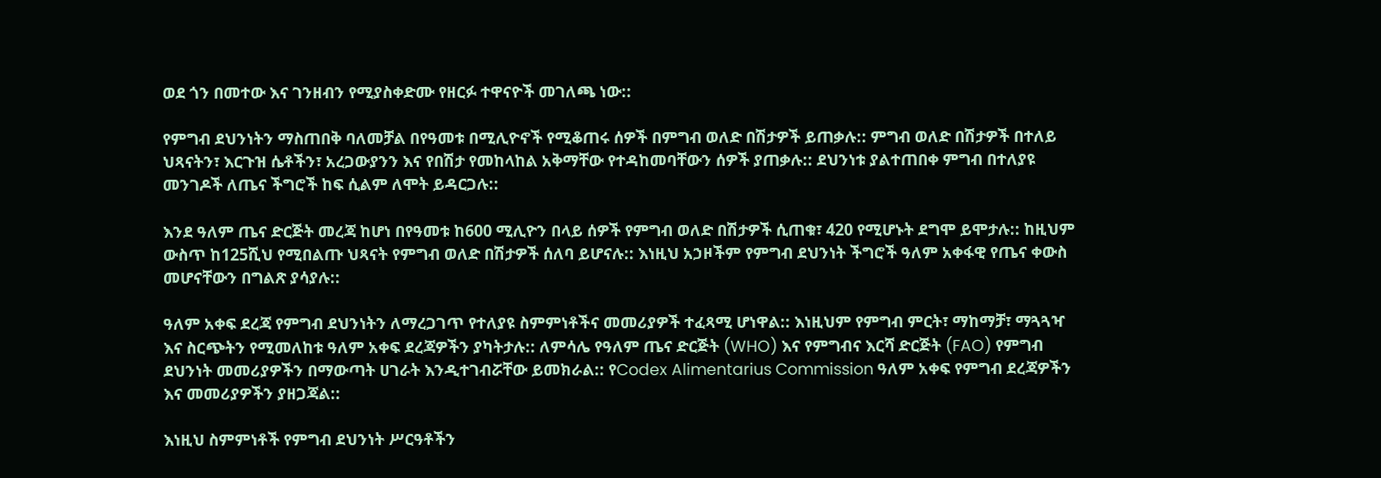ወደ ጎን በመተው እና ገንዘብን የሚያስቀድሙ የዘርፉ ተዋናዮች መገለጫ ነው::

የምግብ ደህንነትን ማስጠበቅ ባለመቻል በየዓመቱ በሚሊዮኖች የሚቆጠሩ ሰዎች በምግብ ወለድ በሽታዎች ይጠቃሉ:: ምግብ ወለድ በሽታዎች በተለይ ህጻናትን፣ እርጉዝ ሴቶችን፣ አረጋውያንን እና የበሽታ የመከላከል አቅማቸው የተዳከመባቸውን ሰዎች ያጠቃሉ:: ደህንነቱ ያልተጠበቀ ምግብ በተለያዩ መንገዶች ለጤና ችግሮች ከፍ ሲልም ለሞት ይዳርጋሉ::

እንደ ዓለም ጤና ድርጅት መረጃ ከሆነ በየዓመቱ ከ600 ሚሊዮን በላይ ሰዎች የምግብ ወለድ በሽታዎች ሲጠቁ፣ 420 የሚሆኑት ደግሞ ይሞታሉ:: ከዚህም ውስጥ ከ125ሺህ የሚበልጡ ህጻናት የምግብ ወለድ በሽታዎች ሰለባ ይሆናሉ:: እነዚህ አኃዞችም የምግብ ደህንነት ችግሮች ዓለም አቀፋዊ የጤና ቀውስ መሆናቸውን በግልጽ ያሳያሉ::

ዓለም አቀፍ ደረጃ የምግብ ደህንነትን ለማረጋገጥ የተለያዩ ስምምነቶችና መመሪያዎች ተፈጻሚ ሆነዋል:: እነዚህም የምግብ ምርት፣ ማከማቻ፣ ማጓጓዣ እና ስርጭትን የሚመለከቱ ዓለም አቀፍ ደረጃዎችን ያካትታሉ:: ለምሳሌ የዓለም ጤና ድርጅት (WHO) እና የምግብና እርሻ ድርጅት (FAO) የምግብ ደህንነት መመሪያዎችን በማውጣት ሀገራት እንዲተገብሯቸው ይመክራል:: የCodex Alimentarius Commission ዓለም አቀፍ የምግብ ደረጃዎችን እና መመሪያዎችን ያዘጋጃል::

እነዚህ ስምምነቶች የምግብ ደህንነት ሥርዓቶችን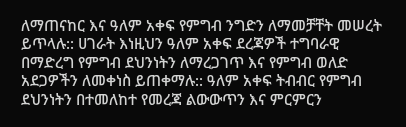ለማጠናከር እና ዓለም አቀፍ የምግብ ንግድን ለማመቻቸት መሠረት ይጥላሉ:: ሀገራት እነዚህን ዓለም አቀፍ ደረጃዎች ተግባራዊ በማድረግ የምግብ ደህንነትን ለማረጋገጥ እና የምግብ ወለድ አደጋዎችን ለመቀነስ ይጠቀማሉ:: ዓለም አቀፍ ትብብር የምግብ ደህንነትን በተመለከተ የመረጃ ልውውጥን እና ምርምርን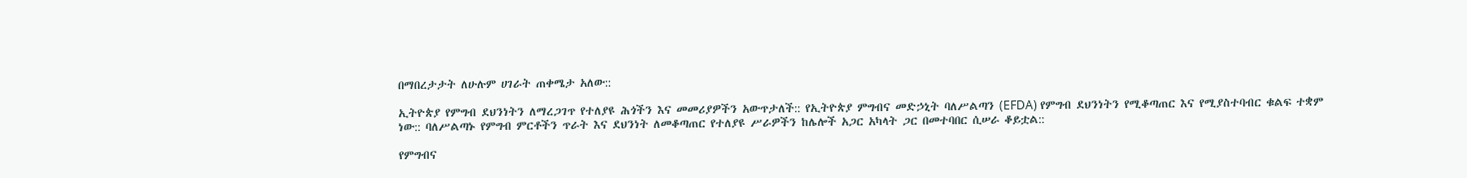በማበረታታት ለሁሉም ሀገራት ጠቀሜታ አለው::

ኢትዮጵያ የምግብ ደህንነትን ለማረጋገጥ የተለያዩ ሕጎችን እና መመሪያዎችን አውጥታለች:: የኢትዮጵያ ምግብና መድኃኒት ባለሥልጣን (EFDA) የምግብ ደህንነትን የሚቆጣጠር እና የሚያስተባብር ቁልፍ ተቋም ነው:: ባለሥልጣኑ የምግብ ምርቶችን ጥራት እና ደህንነት ለመቆጣጠር የተለያዩ ሥራዎችን ከሌሎች አጋር አካላት ጋር በመተባበር ሲሠራ ቆይቷል::

የምግብና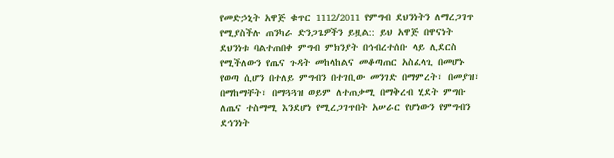የመድኃኒት አዋጅ ቁጥር 1112/2011 የምግብ ደህንነትን ለማረጋገጥ የሚያስችሉ ጠንካራ ድንጋጌዎችን ይዟል:: ይህ አዋጅ በዋናነት ደህንነቱ ባልተጠበቀ ምግብ ምክንያት በኅብረተሰቡ ላይ ሊደርስ የሚችለውን የጤና ጉዳት መከላከልና መቆጣጠር አስፈላጊ በመሆኑ የወጣ ሲሆን በተለይ ምግብን በተገቢው መንገድ በማምረት፣ በመያዝ፣ በማከማቸት፣ በማጓጓዝ ወይም ለተጠቃሚ በማቅረብ ሂደት ምግቡ ለጤና ተስማሚ እንደሆነ የሚረጋገጥበት አሠራር የሆነውን የምግብን ደኅንነት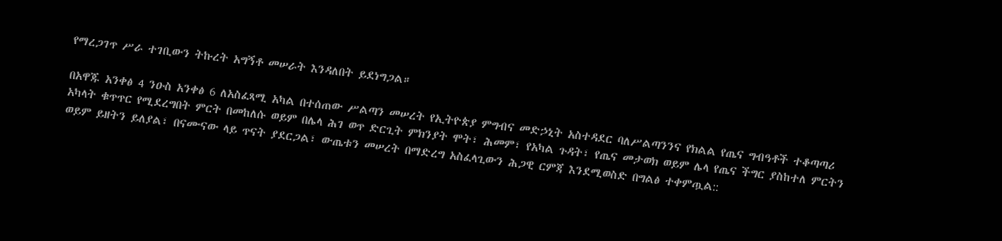የማረጋገጥ ሥራ ተገቢውን ትኩረት አግኝቶ መሠራት እንዳለበት ይደነግጋል።

በአዋጁ አንቀፅ 4 ንዑስ አንቀፅ 6 ለአስፈጻሚ አካል በተሰጠው ሥልጣን መሠረት የኢትዮጵያ ምግብና መድኃኒት አስተዳደር ባለሥልጣንንና የክልል የጤና ግብዓቶች ተቆጣጣሪ አካላት ቁጥጥር የሚደረግበት ምርት በመከለሱ ወይም በሌላ ሕገ ወጥ ድርጊት ምክንያት ሞት፣ ሕመም፣ የአካል ጉዳት፣ የጤና መታወክ ወይም ሌላ የጤና ችግር ያስከተለ ምርትን ወይም ይዘትን ይለያል፣ በናሙናው ላይ ጥናት ያደርጋል፣ ውጤቱን መሠረት በማድረግ አስፈላጊውን ሕጋዊ ርምጃ እንደሚወስድ በግልፅ ተቀምጧል::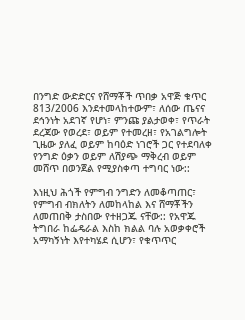በንግድ ውድድርና የሸማቾች ጥበቃ አዋጅ ቁጥር 813/2006 እንደተመላከተውም፣ ለሰው ጤናና ደኅንነት አደገኛ የሆነ፣ ምንጩ ያልታወቀ፣ የጥራት ደረጃው የወረደ፣ ወይም የተመረዘ፣ የአገልግሎት ጊዜው ያለፈ ወይም ከባዕድ ነገሮች ጋር የተደባለቀ የንግድ ዕቃን ወይም ለሽያጭ ማቅረብ ወይም መሸጥ በወንጀል የሚያስቀጣ ተግባር ነው::

እነዚህ ሕጎች የምግብ ንግድን ለመቆጣጠር፣ የምግብ ብክለትን ለመከላከል እና ሸማቾችን ለመጠበቅ ታስበው የተዘጋጁ ናቸው:: የአዋጁ ትግበራ ከፌዴራል እስከ ክልል ባሉ አወቃቀሮች አማካኝነት እየተካሄደ ሲሆን፣ የቁጥጥር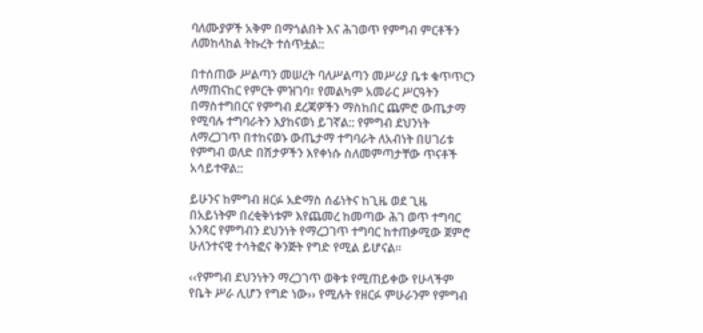ባለሙያዎች አቅም በማጎልበት እና ሕገወጥ የምግብ ምርቶችን ለመከላከል ትኩረት ተሰጥቷል::

በተሰጠው ሥልጣን መሠረት ባለሥልጣን መሥሪያ ቤቱ ቁጥጥርን ለማጠናከር የምርት ምዝገባ፣ የመልካም አመራር ሥርዓትን በማስተግበርና የምግብ ደረጃዎችን ማስከበር ጨምሮ ውጤታማ የሚባሉ ተግባራትን እያከናወነ ይገኛል:: የምግብ ደህንነት ለማረጋገጥ በተከናወኑ ውጤታማ ተግባራት ለአብነት በሀገሪቱ የምግብ ወለድ በሽታዎችን እየቀነሱ ስለመምጣታቸው ጥናቶች አሳይተዋል::

ይሁንና ከምግብ ዘርፉ አድማስ ሰፊነትና ከጊዜ ወደ ጊዜ በአይነትም በረቂቅነቱም እየጨመረ ከመጣው ሕገ ወጥ ተግባር አንጻር የምግብን ደህንነት የማረጋገጥ ተግባር ከተጠቃሚው ጀምሮ ሁለንተናዊ ተሳትፎና ቅንጅት የግድ የሚል ይሆናል።

‹‹የምግብ ደህንነትን ማረጋገጥ ወቅቱ የሚጠይቀው የሁላችም የቤት ሥራ ሊሆን የግድ ነው›› የሚሉት የዘርፉ ምሁራንም የምግብ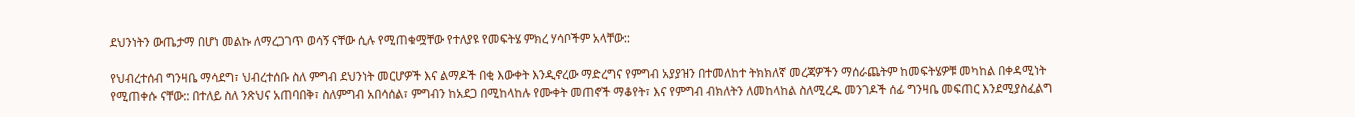ደህንነትን ውጤታማ በሆነ መልኩ ለማረጋገጥ ወሳኝ ናቸው ሲሉ የሚጠቁሟቸው የተለያዩ የመፍትሄ ምክረ ሃሳቦችም አላቸው::

የህብረተሰብ ግንዛቤ ማሳደግ፣ ህብረተሰቡ ስለ ምግብ ደህንነት መርሆዎች እና ልማዶች በቂ እውቀት እንዲኖረው ማድረግና የምግብ አያያዝን በተመለከተ ትክክለኛ መረጃዎችን ማሰራጨትም ከመፍትሄዎቹ መካከል በቀዳሚነት የሚጠቀሱ ናቸው:: በተለይ ስለ ንጽህና አጠባበቅ፣ ስለምግብ አበሳሰል፣ ምግብን ከአደጋ በሚከላከሉ የሙቀት መጠኖች ማቆየት፣ እና የምግብ ብክለትን ለመከላከል ስለሚረዱ መንገዶች ሰፊ ግንዛቤ መፍጠር እንደሚያስፈልግ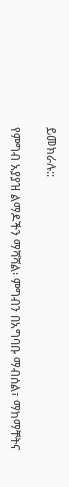ይመክራሉ::

የምግብ አያያዝ ልማዶችን ማሻሻል፡ ምግብን በአግባቡ ማብሰል፣ ማከማቸትና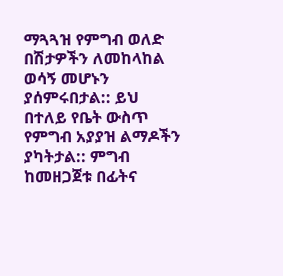ማጓጓዝ የምግብ ወለድ በሽታዎችን ለመከላከል ወሳኝ መሆኑን ያሰምሩበታል:: ይህ በተለይ የቤት ውስጥ የምግብ አያያዝ ልማዶችን ያካትታል:: ምግብ ከመዘጋጀቱ በፊትና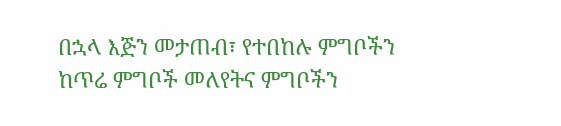በኋላ እጅን መታጠብ፣ የተበከሉ ምግቦችን ከጥሬ ምግቦች መለየትና ምግቦችን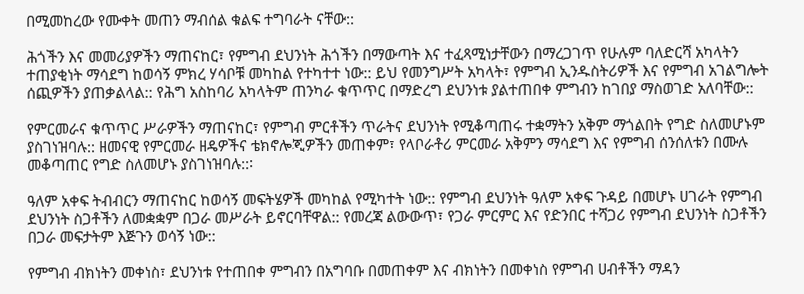በሚመከረው የሙቀት መጠን ማብሰል ቁልፍ ተግባራት ናቸው::

ሕጎችን እና መመሪያዎችን ማጠናከር፣ የምግብ ደህንነት ሕጎችን በማውጣት እና ተፈጻሚነታቸውን በማረጋገጥ የሁሉም ባለድርሻ አካላትን ተጠያቂነት ማሳደግ ከወሳኝ ምክረ ሃሳቦቹ መካከል የተካተተ ነው:: ይህ የመንግሥት አካላት፣ የምግብ ኢንዱስትሪዎች እና የምግብ አገልግሎት ሰጪዎችን ያጠቃልላል:: የሕግ አስከባሪ አካላትም ጠንካራ ቁጥጥር በማድረግ ደህንነቱ ያልተጠበቀ ምግብን ከገበያ ማስወገድ አለባቸው::

የምርመራና ቁጥጥር ሥራዎችን ማጠናከር፣ የምግብ ምርቶችን ጥራትና ደህንነት የሚቆጣጠሩ ተቋማትን አቅም ማጎልበት የግድ ስለመሆኑም ያስገነዝባሉ:: ዘመናዊ የምርመራ ዘዴዎችና ቴክኖሎጂዎችን መጠቀም፣ የላቦራቶሪ ምርመራ አቅምን ማሳደግ እና የምግብ ሰንሰለቱን በሙሉ መቆጣጠር የግድ ስለመሆኑ ያስገነዝባሉ::፡

ዓለም አቀፍ ትብብርን ማጠናከር ከወሳኝ መፍትሄዎች መካከል የሚካተት ነው:: የምግብ ደህንነት ዓለም አቀፍ ጉዳይ በመሆኑ ሀገራት የምግብ ደህንነት ስጋቶችን ለመቋቋም በጋራ መሥራት ይኖርባቸዋል:: የመረጃ ልውውጥ፣ የጋራ ምርምር እና የድንበር ተሻጋሪ የምግብ ደህንነት ስጋቶችን በጋራ መፍታትም እጅጉን ወሳኝ ነው::

የምግብ ብክነትን መቀነስ፣ ደህንነቱ የተጠበቀ ምግብን በአግባቡ በመጠቀም እና ብክነትን በመቀነስ የምግብ ሀብቶችን ማዳን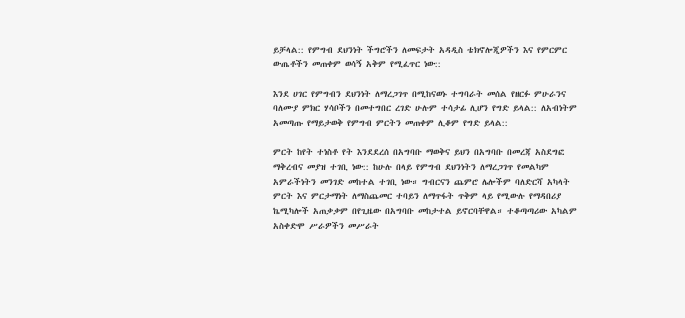ይቻላል:: የምግብ ደህንነት ችግሮችን ለመፍታት አዳዲስ ቴክኖሎጂዎችን እና የምርምር ውጤቶችን መጠቀም ወሳኝ አቅም የሚፈጥር ነው::

እንደ ሀገር የምግብን ደህንነት ለማረጋገጥ በሚከናወኑ ተግባራት መሰል የዘርፉ ምሁራንና ባለሙያ ምክር ሃሳቦችን በመተግበር ረገድ ሁሉም ተሳታፊ ሊሆን የግድ ይላል:: ለአብነትም አመጣጡ የማይታወቅ የምግብ ምርትን መጠቀም ሊቆም የግድ ይላል::

ምርት ከየት ተነስቶ የት እንደደረሰ በአግባቡ ማወቅና ይህን በአግባቡ በመረጃ አስደግፎ ማቅረብና መያዝ ተገቢ ነው:: ከሁሉ በላይ የምግብ ደህንነትን ለማረጋገጥ የመልካም አምራችነትን መንገድ መከተል ተገቢ ነው። ግብርናን ጨምሮ ሌሎችም ባለድርሻ አካላት ምርት እና ምርታማነት ለማስጨመር ተባይን ለማጥፋት ጥቅም ላይ የሚውሉ የማዳበሪያ ኬሚካሎች አጠቃቃም በየጊዜው በአግባቡ መከታተል ይኖርባቸዋል። ተቆጣጣሪው አካልም አስቀድሞ ሥራዎችን መሥራት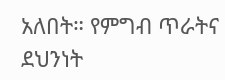አለበት። የምግብ ጥራትና ደህንነት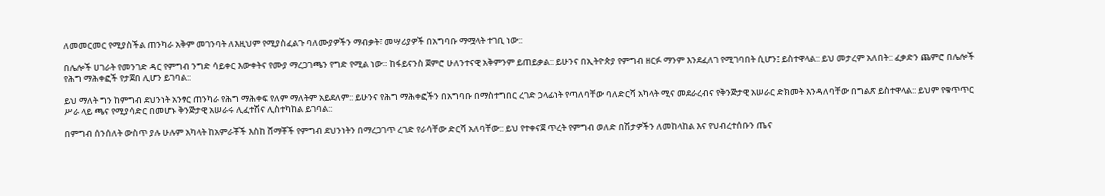ለመመርመር የሚያስችል ጠንካራ አቅም መገንባት ለእዚህም የሚያስፈልጉ ባለሙያዎችን ማብቃት፣ መሣሪያዎች በአግባቡ ማሟላት ተገቢ ነው::

በሌሎች ሀገራት የመንገድ ዳር የምግብ ንግድ ሳይቀር እውቀትና የሙያ ማረጋገጫን የግድ የሚል ነው። ከፋይናንስ ጀምሮ ሁለንተናዊ አቅምንም ይጠይቃል:: ይሁንና በኢትዮጵያ የምግብ ዘርፉ ማንም እንደፈለገ የሚገባበት ሲሆን፤ ይስተዋላል:: ይህ መታረም አለበት:: ፈቃድን ጨምሮ በሌሎች የሕግ ማሕቀፎች የታጀበ ሊሆን ይገባል::

ይህ ማለት ግን ከምግብ ደህንነት አንፃር ጠንካራ የሕግ ማሕቀፍ የለም ማለትም አይደለም:: ይሁንና የሕግ ማሕቀፎችን በአግባቡ በማስተግበር ረገድ ኃላፊነት የጣለባቸው ባለድርሻ አካላት ሚና መደራረብና የቅንጅታዊ አሠራር ድክመት እንዳለባቸው በግልጽ ይስተዋላል:: ይህም የቁጥጥር ሥራ ላይ ጫና የሚያሳድር በመሆኑ ቅንጅታዊ አሠራሩ ሊፈተሽና ሊስተካከል ይገባል::

በምግብ ሰንሰለት ውስጥ ያሉ ሁሉም አካላት ከአምራቾች እስከ ሸማቾች የምግብ ደህንነትን በማረጋገጥ ረገድ የራሳቸው ድርሻ አለባቸው:: ይህ የተቀናጀ ጥረት የምግብ ወለድ በሽታዎችን ለመከላከል እና የህብረተሰቡን ጤና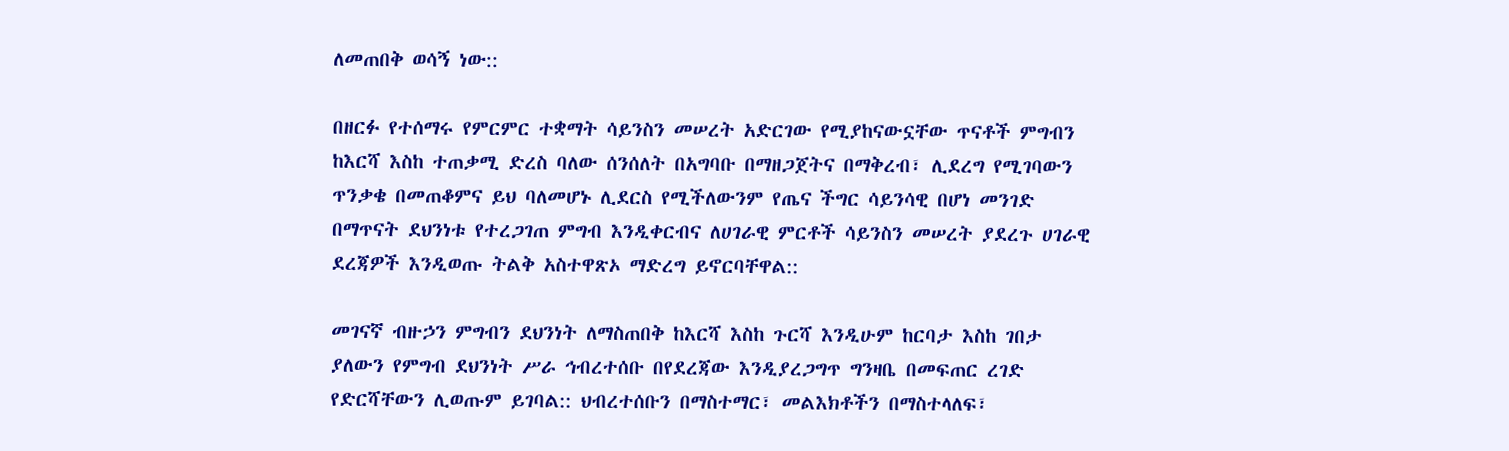ለመጠበቅ ወሳኝ ነው::

በዘርፉ የተሰማሩ የምርምር ተቋማት ሳይንስን መሠረት አድርገው የሚያከናውኗቸው ጥናቶች ምግብን ከእርሻ እስከ ተጠቃሚ ድረስ ባለው ሰንሰለት በአግባቡ በማዘጋጀትና በማቅረብ፣ ሊደረግ የሚገባውን ጥንቃቄ በመጠቆምና ይህ ባለመሆኑ ሊደርስ የሚችለውንም የጤና ችግር ሳይንሳዊ በሆነ መንገድ በማጥናት ደህንነቱ የተረጋገጠ ምግብ እንዲቀርብና ለሀገራዊ ምርቶች ሳይንስን መሠረት ያደረጉ ሀገራዊ ደረጃዎች እንዲወጡ ትልቅ አስተዋጽኦ ማድረግ ይኖርባቸዋል::

መገናኛ ብዙኃን ምግብን ደህንነት ለማስጠበቅ ከእርሻ እስከ ጉርሻ እንዲሁም ከርባታ እስከ ገበታ ያለውን የምግብ ደህንነት ሥራ ኅብረተሰቡ በየደረጃው እንዲያረጋግጥ ግንዛቤ በመፍጠር ረገድ የድርሻቸውን ሊወጡም ይገባል:: ህብረተሰቡን በማስተማር፣ መልእክቶችን በማስተላለፍ፣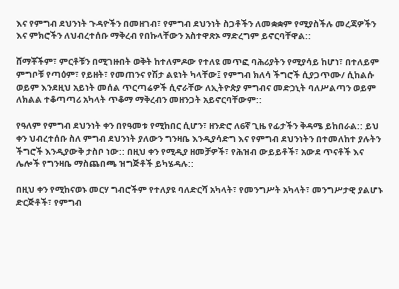እና የምግብ ደህንነት ጉዳዮችን በመዘገብ፣ የምግብ ደህንነት ስጋቶችን ለመቋቋም የሚያስችሉ መረጃዎችን እና ምክሮችን ለህብረተሰቡ ማቅረብ የበኩላቸውን አስተዋጽኦ ማድረግም ይኖርባቸዋል::

ሸማቾችም፣ ምርቶቹን በሚገዙበት ወቅት ከተለምዶው የተለዩ መጥፎ ባሕሪያትን የሚያሳይ ከሆነ፣ በተለይም ምግቦቹ የጣዕም፣ የይዘት፣ የመጠንና የሽታ ልዩነት ካላቸው፤ የምግብ ክለሳ ችግሮች ሲያጋጥሙ/ ሲከልሱ ወይም እንደዚህ አይነት መሰል ጥርጣሬዎች ሲኖራቸው ለኢትዮጵያ ምግብና መድኃኒት ባለሥልጣን ወይም ለክልል ተቆጣጣሪ አካላት ጥቆማ ማቅረብን መዘንጋት አይኖርባቸውም::

የዓለም የምግብ ደህንነት ቀን በየዓመቱ የሚከበር ሲሆን፣ ዘንድሮ ለ6ኛ ጊዜ የፊታችን ቅዳሜ ይከበራል:: ይህ ቀን ህብረተሰቡ ስለ ምግብ ደህንነት ያለውን ግንዛቤ እንዲያሳድግ እና የምግብ ደህንነትን በተመለከተ ያሉትን ችግሮች እንዲያውቅ ታስቦ ነው:: በዚህ ቀን የሚዲያ ዘመቻዎች፣ የሕዝብ ውይይቶች፣ አውደ ጥናቶች እና ሌሎች የግንዛቤ ማስጨበጫ ዝግጅቶች ይካሄዳሉ::

በዚህ ቀን የሚከናወኑ መርሃ ግብሮችም የተለያዩ ባለድርሻ አካላት፣ የመንግሥት አካላት፣ መንግሥታዊ ያልሆኑ ድርጅቶች፣ የምግብ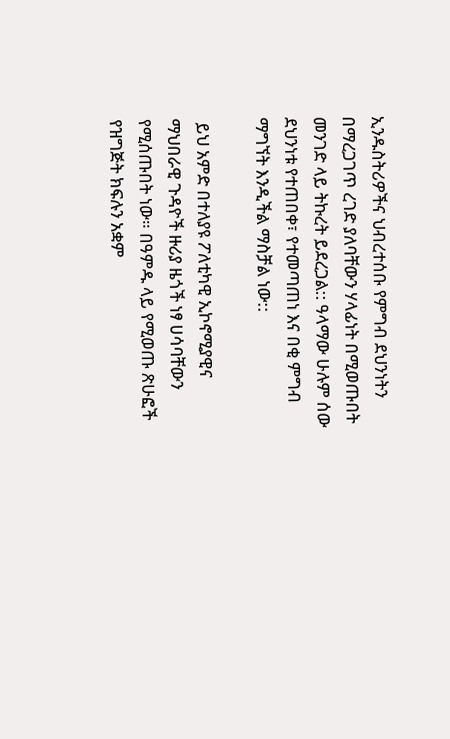ኢንዱስትሪዎችና ህብረተሰቡ የምግብ ደህንነትን በማረጋገጥ ረገድ ያለባቸውን ሃላፊነት በሚወጡበት መንገድ ላይ ትኩረት ይደረጋል:: ዓላማው ሁሉም ሰው ደህንነቱ የተጠበቀ፣ የተመጣጠነ እና በቂ ምግብ ማግኘት እንዲችል ማስቻል ነው::

 ይህ አምድ በተለያዩ ፖለቲካዊ ኢኮኖሚያዊና ማህበራዊ ጉዳዮች ዙሪያ ዜጎች ነፃ ሀሳባቸውን የሚሰጡበት ነው። በዓምዱ ላይ የሚወጡ ጽሁፎች የዝግጅት ክፍሉን አቋም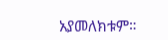አያመለክቱም።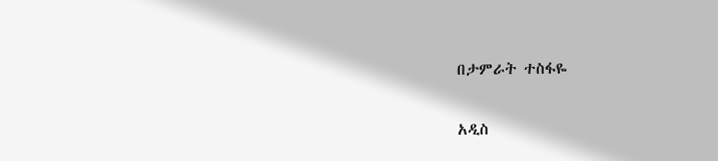በታምራት ተስፋዬ

አዲስ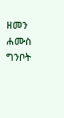ዘመን ሐሙስ ግንቦት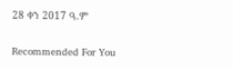28 ቀን 2017 ዓ.ም

Recommended For You